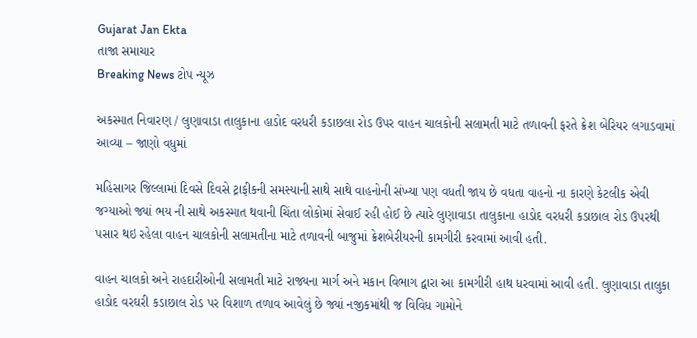Gujarat Jan Ekta
તાજા સમાચાર
Breaking News ટોપ ન્યૂઝ

અકસ્માત નિવારણ / લુણાવાડા તાલુકાના હાડોદ વરધરી કડાછલા રોડ ઉપર વાહન ચાલકોની સલામતી માટે તળાવની ફરતે ક્રેશ બેરિયર લગાડવામાં આવ્યા – જાણો વધુમાં

મહિસાગર જિલ્લામાં દિવસે દિવસે ટ્રાફીકની સમસ્યાની સાથે સાથે વાહનોની સંખ્યા પણ વધતી જાય છે વધતા વાહનો ના કારણે કેટલીક એવી જગ્યાઓ જ્યાં ભય ની સાથે અકસ્માત થવાની ચિંતા લોકોમાં સેવાઈ રહી હોઈ છે ત્યારે લુણાવાડા તાલુકાના હાડોદ વરધરી કડાછાલ રોડ ઉપરથી પસાર થઇ રહેલા વાહન ચાલકોની સલામતીના માટે તળાવની બાજુમાં ક્રેશબેરીયરની કામગીરી કરવામાં આવી હતી.

વાહન ચાલકો અને રાહદારીઓની સલામતી માટે રાજ્યના માર્ગ અને મકાન વિભાગ દ્વારા આ કામગીરી હાથ ધરવામાં આવી હતી. લુણાવાડા તાલુકા હાડોદ વરઘરી કડાછાલ રોડ પર વિશાળ તળાવ આવેલું છે જ્યાં નજીકમાંથી જ વિવિધ ગામોને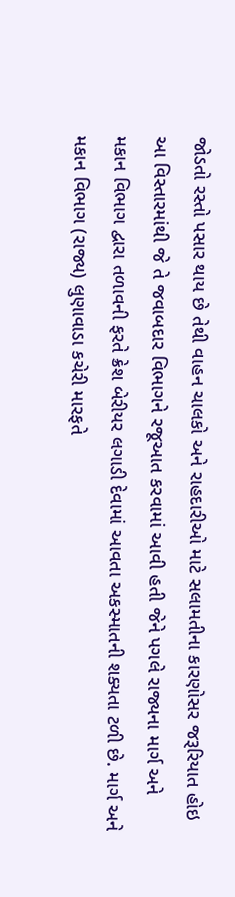જોડતો રસ્તો પસાર થાય છે તેથી વાહન ચાલકો અને રાહદારીઓ માટે સલામતીના કારણોસર જરૂરિયાત હોઇ આ વિસ્તારમાંથી જે તે જવાબદાર વિભાગને રજૂઆત કરવામાં આવી હતી જેને પગલે રાજ્યના માર્ગ અને મકાન વિભાગ દ્વારા તળાવની ફરતે ક્રેશ બેરીયર લગાડી દેવામાં આવતા અકસ્માતની શક્યતા ટળી છે. માર્ગ અને મકાન વિભાગ (રાજ્ય) લુણાવાડા કચેરી મારફતે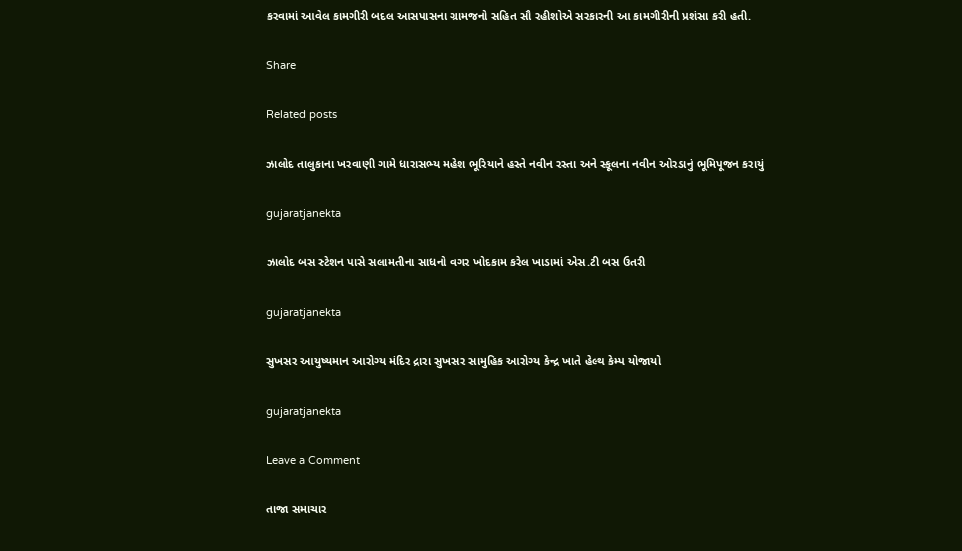કરવામાં આવેલ કામગીરી બદલ આસપાસના ગ્રામજનો સહિત સૌ રહીશોએ સરકારની આ કામગીરીની પ્રશંસા કરી હતી.

Share

Related posts

ઝાલોદ તાલુકાના ખરવાણી ગામે ધારાસભ્ય મહેશ ભૂરિયાને હસ્તે નવીન રસ્તા અને સ્કૂલના નવીન ઓરડાનું ભૂમિપૂજન કરાયું

gujaratjanekta

ઝાલોદ બસ સ્ટેશન પાસે સલામતીના સાધનો વગર ખોદકામ કરેલ ખાડામાં એસ.ટી બસ ઉતરી

gujaratjanekta

સુખસર આયુષ્યમાન આરોગ્ય મંદિર દ્રારા સુખસર સામુહિક આરોગ્ય કેન્દ્ર ખાતે હેલ્થ કેમ્પ યોજાયો

gujaratjanekta

Leave a Comment

તાજા સમાચાર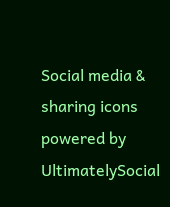Social media & sharing icons powered by UltimatelySocial